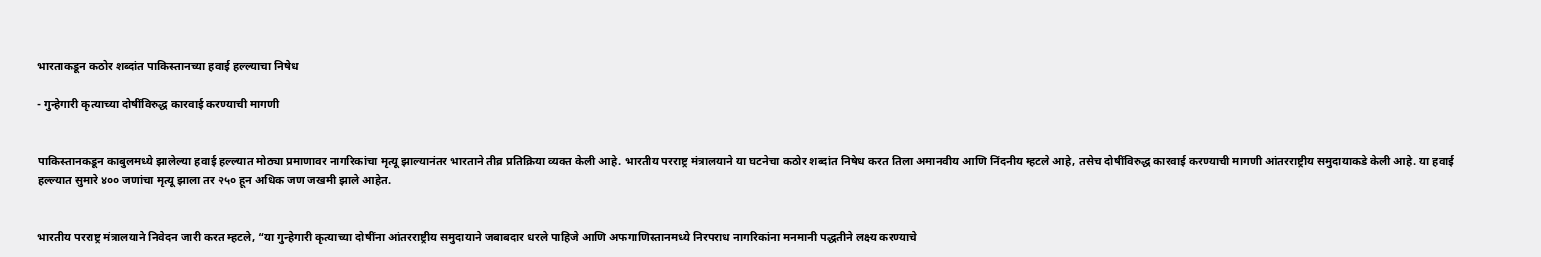भारताकडून कठोर शब्दांत पाकिस्तानच्या हवाई हल्ल्याचा निषेध

- गुन्हेगारी कृत्याच्या दोषींविरुद्ध कारवाई करण्याची मागणी


पाकिस्तानकडून काबुलमध्ये झालेल्या हवाई हल्ल्यात मोठ्या प्रमाणावर नागरिकांचा मृत्यू झाल्यानंतर भारताने तीव्र प्रतिक्रिया व्यक्त केली आहे. भारतीय परराष्ट्र मंत्रालयाने या घटनेचा कठोर शब्दांत निषेध करत तिला अमानवीय आणि निंदनीय म्हटले आहे, तसेच दोषींविरुद्ध कारवाई करण्याची मागणी आंतरराष्ट्रीय समुदायाकडे केली आहे. या हवाई हल्ल्यात सुमारे ४०० जणांचा मृत्यू झाला तर २५० हून अधिक जण जखमी झाले आहेत.


भारतीय परराष्ट्र मंत्रालयाने निवेदन जारी करत म्हटले, “या गुन्हेगारी कृत्याच्या दोषींना आंतरराष्ट्रीय समुदायाने जबाबदार धरले पाहिजे आणि अफगाणिस्तानमध्ये निरपराध नागरिकांना मनमानी पद्धतीने लक्ष्य करण्याचे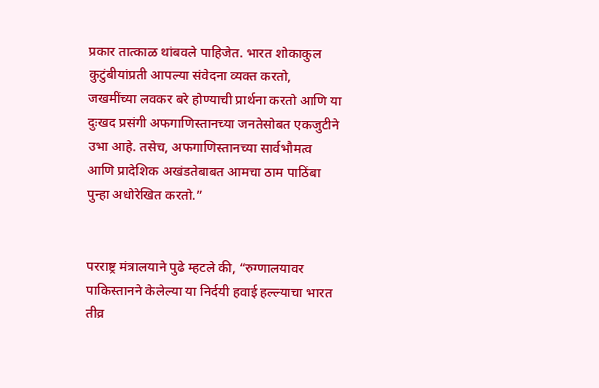प्रकार तात्काळ थांबवले पाहिजेत. भारत शोकाकुल कुटुंबीयांप्रती आपल्या संवेदना व्यक्त करतो, जखमींच्या लवकर बरे होण्याची प्रार्थना करतो आणि या दुःखद प्रसंगी अफगाणिस्तानच्या जनतेसोबत एकजुटीने उभा आहे. तसेच, अफगाणिस्तानच्या सार्वभौमत्व आणि प्रादेशिक अखंडतेबाबत आमचा ठाम पाठिंबा पुन्हा अधोरेखित करतो.”


परराष्ट्र मंत्रालयाने पुढे म्हटले की, “रुग्णालयावर पाकिस्तानने केलेल्या या निर्दयी हवाई हल्ल्याचा भारत तीव्र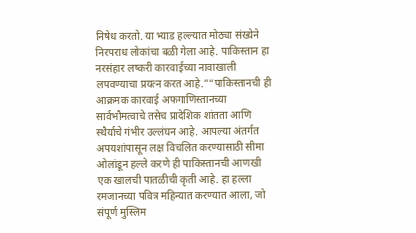निषेध करतो. या भ्याड हल्ल्यात मोठ्या संख्येने निरपराध लोकांचा बळी गेला आहे. पाकिस्तान हा नरसंहार लष्करी कारवाईच्या नावाखाली लपवण्याचा प्रयत्न करत आहे.”“पाकिस्तानची ही आक्रमक कारवाई अफगाणिस्तानच्या सार्वभौमत्वाचे तसेच प्रादेशिक शांतता आणि स्थैर्याचे गंभीर उल्लंघन आहे. आपल्या अंतर्गत अपयशांपासून लक्ष विचलित करण्यासाठी सीमा ओलांडून हल्ले करणे ही पाकिस्तानची आणखी एक खालची पातळीची कृती आहे. हा हल्ला रमजानच्या पवित्र महिन्यात करण्यात आला, जो संपूर्ण मुस्लिम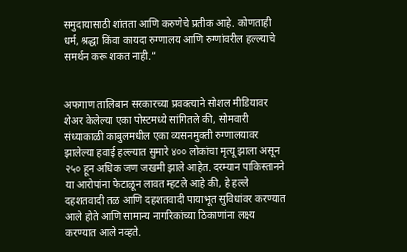समुदायासाठी शांतता आणि करुणेचे प्रतीक आहे. कोणताही धर्म, श्रद्धा किंवा कायदा रुग्णालय आणि रुग्णांवरील हल्ल्याचे समर्थन करू शकत नाही.”


अफगाण तालिबान सरकारच्या प्रवक्त्याने सोशल मीडियावर शेअर केलेल्या एका पोस्टमध्ये सांगितले की, सोमवारी संध्याकाळी काबुलमधील एका व्यसनमुक्ती रुग्णालयावर झालेल्या हवाई हल्ल्यात सुमारे ४०० लोकांचा मृत्यू झाला असून २५० हून अधिक जण जखमी झाले आहेत. दरम्यान पाकिस्तानने या आरोपांना फेटाळून लावत म्हटले आहे की, हे हल्ले दहशतवादी तळ आणि दहशतवादी पायाभूत सुविधांवर करण्यात आले होते आणि सामान्य नागरिकांच्या ठिकाणांना लक्ष्य करण्यात आले नव्हते.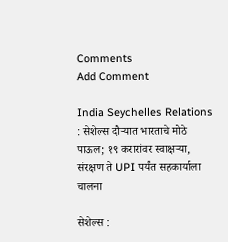Comments
Add Comment

India Seychelles Relations : सेशेल्स दौऱ्यात भारताचे मोठे पाऊल; १९ करारांवर स्वाक्षऱ्या, संरक्षण ते UPI पर्यंत सहकार्याला चालना

सेशेल्स :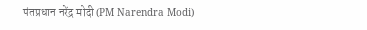पंतप्रधान नरेंद्र मोदी (PM Narendra Modi)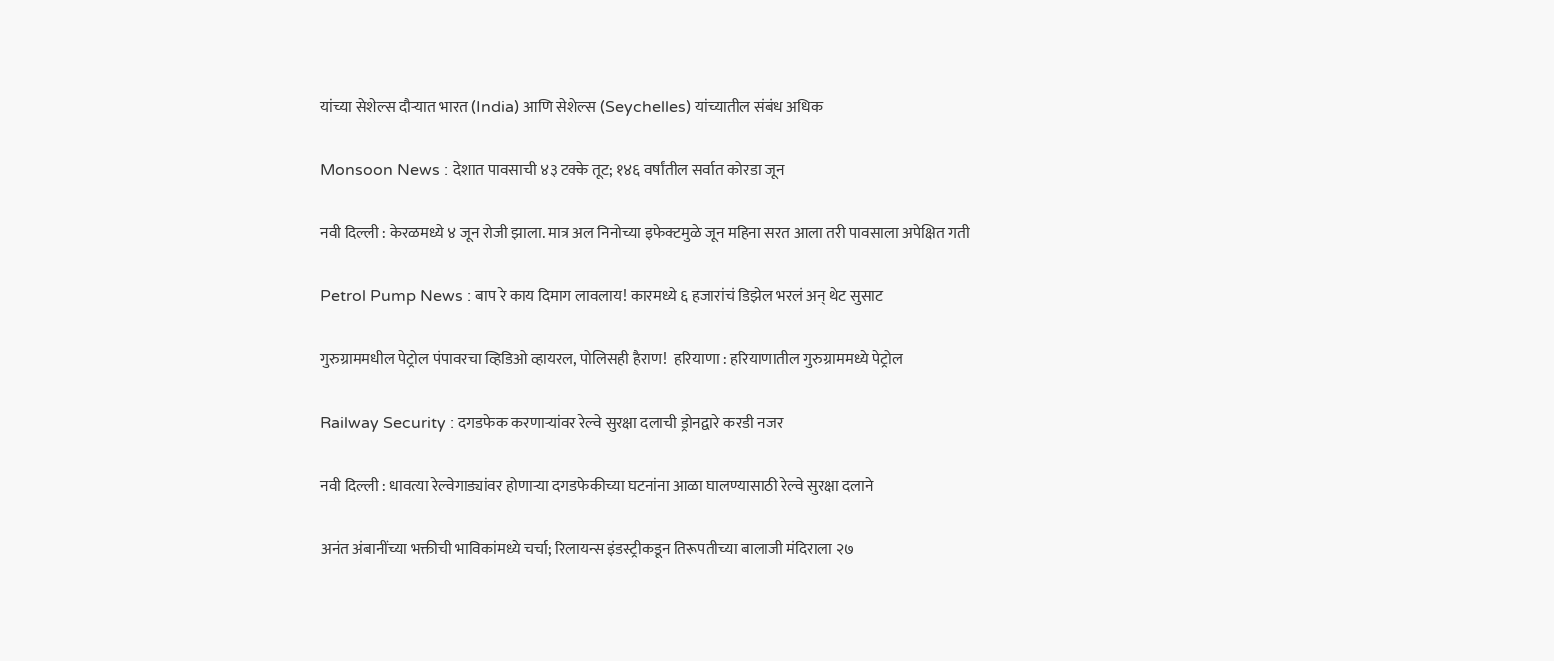यांच्या सेशेल्स दौऱ्यात भारत (India) आणि सेशेल्स (Seychelles) यांच्यातील संबंध अधिक

Monsoon News : देशात पावसाची ४३ टक्के तूट; १४६ वर्षांतील सर्वात कोरडा जून

नवी दिल्ली : केरळमध्ये ४ जून रोजी झाला. मात्र अल निनोच्या इफेक्टमुळे जून महिना सरत आला तरी पावसाला अपेक्षित गती

Petrol Pump News : बाप रे काय दिमाग लावलाय! कारमध्ये ६ हजारांचं डिझेल भरलं अन् थेट सुसाट

गुरुग्राममधील पेट्रोल पंपावरचा व्हिडिओ व्हायरल, पोलिसही हैराण!  हरियाणा : हरियाणातील गुरुग्राममध्ये पेट्रोल

Railway Security : दगडफेक करणाऱ्यांवर रेल्वे सुरक्षा दलाची ड्रोनद्वारे करडी नजर

नवी दिल्ली : धावत्या रेल्वेगाड्यांवर होणाऱ्या दगडफेकीच्या घटनांना आळा घालण्यासाठी रेल्वे सुरक्षा दलाने

अनंत अंबानींच्या भक्तीची भाविकांमध्ये चर्चा; रिलायन्स इंडस्ट्रीकडून तिरूपतीच्या बालाजी मंदिराला २७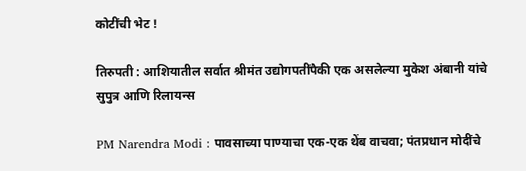कोटींची भेट !

तिरुपती : आशियातील सर्वात श्रीमंत उद्योगपतींपैकी एक असलेल्या मुकेश अंबानी यांचे सुपुत्र आणि रिलायन्स

PM Narendra Modi : पावसाच्या पाण्याचा एक-एक थेंब वाचवा; पंतप्रधान मोदींचे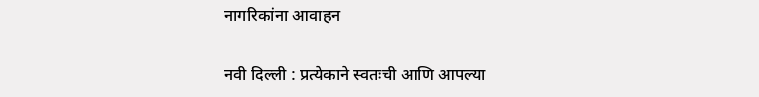नागरिकांना आवाहन

नवी दिल्ली : प्रत्येकाने स्वतःची आणि आपल्या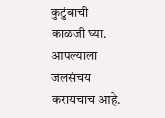कुटुंबाची काळजी घ्या. आपल्याला जलसंचय करायचाच आहे.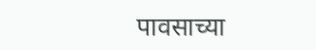पावसाच्या